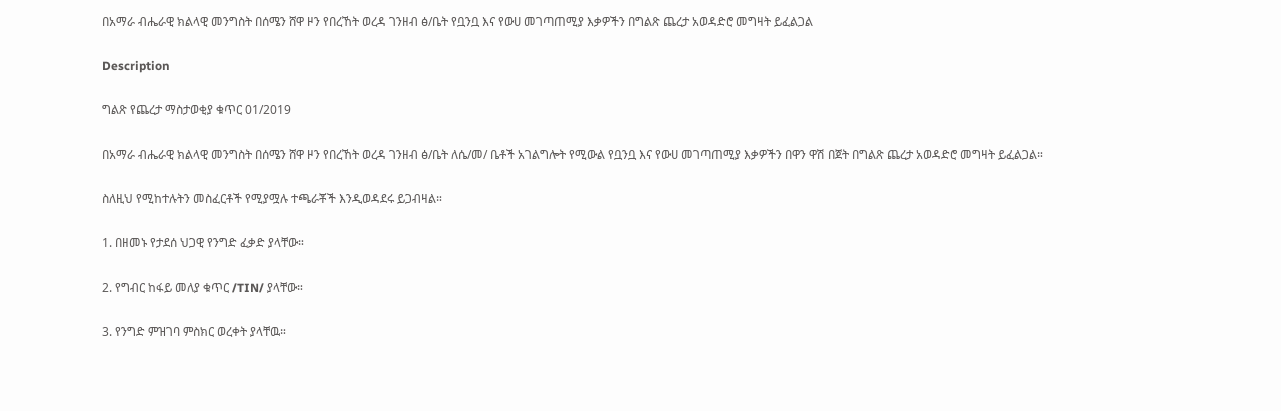በአማራ ብሔራዊ ክልላዊ መንግስት በሰሜን ሸዋ ዞን የበረኸት ወረዳ ገንዘብ ፅ/ቤት የቧንቧ እና የውሀ መገጣጠሚያ እቃዎችን በግልጽ ጨረታ አወዳድሮ መግዛት ይፈልጋል

Description

ግልጽ የጨረታ ማስታወቂያ ቁጥር 01/2019

በአማራ ብሔራዊ ክልላዊ መንግስት በሰሜን ሸዋ ዞን የበረኸት ወረዳ ገንዘብ ፅ/ቤት ለሴ/መ/ ቤቶች አገልግሎት የሚውል የቧንቧ እና የውሀ መገጣጠሚያ እቃዎችን በዋን ዋሽ በጀት በግልጽ ጨረታ አወዳድሮ መግዛት ይፈልጋል።

ስለዚህ የሚከተሉትን መስፈርቶች የሚያሟሉ ተጫራቾች እንዲወዳደሩ ይጋብዛል።

1. በዘመኑ የታደሰ ህጋዊ የንግድ ፈቃድ ያላቸው።

2. የግብር ከፋይ መለያ ቁጥር /TIN/ ያላቸው።

3. የንግድ ምዝገባ ምስክር ወረቀት ያላቸዉ።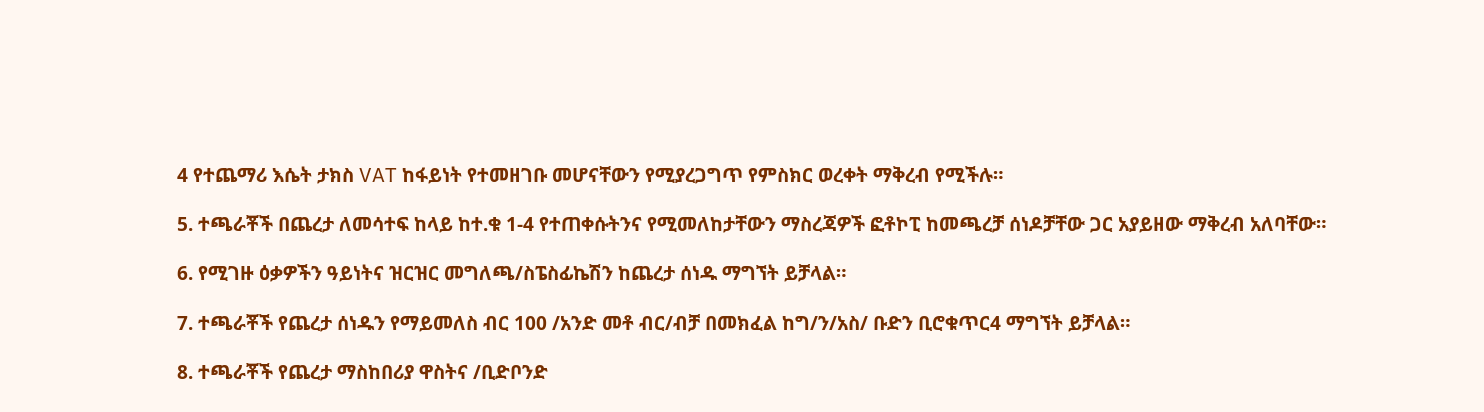4 የተጨማሪ እሴት ታክስ VAT ከፋይነት የተመዘገቡ መሆናቸውን የሚያረጋግጥ የምስክር ወረቀት ማቅረብ የሚችሉ።

5. ተጫራቾች በጨረታ ለመሳተፍ ከላይ ከተ.ቁ 1-4 የተጠቀሱትንና የሚመለከታቸውን ማስረጃዎች ፎቶኮፒ ከመጫረቻ ሰነዶቻቸው ጋር አያይዘው ማቅረብ አለባቸው።

6. የሚገዙ ዕቃዎችን ዓይነትና ዝርዝር መግለጫ/ስፔስፊኬሽን ከጨረታ ሰነዱ ማግኘት ይቻላል።

7. ተጫራቾች የጨረታ ሰነዱን የማይመለስ ብር 100 /አንድ መቶ ብር/ብቻ በመክፈል ከግ/ን/አስ/ ቡድን ቢሮቁጥር4 ማግኘት ይቻላል።

8. ተጫራቾች የጨረታ ማስከበሪያ ዋስትና /ቢድቦንድ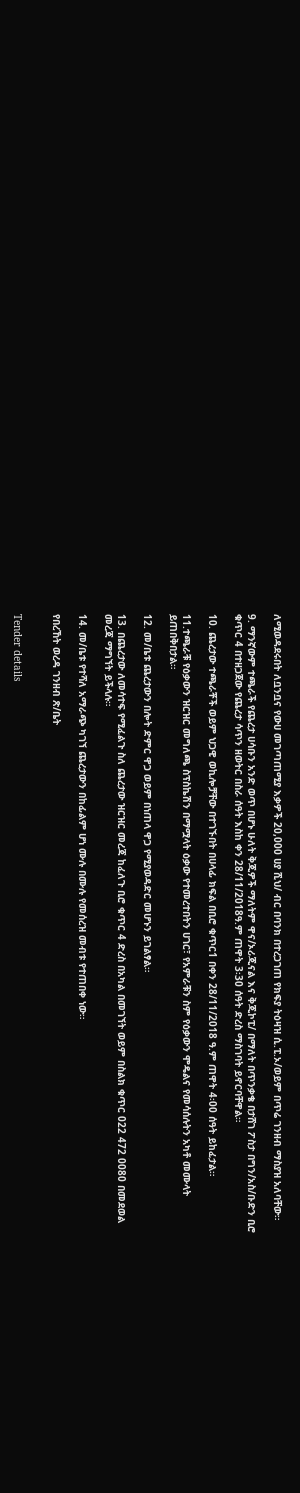ለሚወዳደሩበት ለቧንቧና የውሀ መገጣጠሚያ እቃዎች 20,000 ሀያ ሺህ/ ብር በባንክ በተረጋገጠ የክፍያ ትዕዛዝ ሲ.ፒ.ኦ/ወይም በጥሬ ገንዘብ ማስያዝ አለባቸው።

9. ማንኛውም ተጫራች የጨረታ ሀሳቡን አንድ ወጥ በሆኑ ሁለት ቅጂዎች ማለትም ዋና/ኦሪጂናል እና ቅጂኮፒ/ በማለት በጥንቃቄ በታሸገ ፖስታ በግን/አስ/ቡድን ቢሮ ቁጥር 4 በተዘጋጀው የጨረታ ሳጥን ዘወትር በስራ ሰዓት እስከ ቀን 28/11/2018ዓ.ም ጠዋት 3፡30 ሰዓት ድረስ ማስገባት ይኖርባቸዋል።

10. ጨረታው ተጫራቾች ወይም ህጋዊ ወኪሎቻቸው በተገኙበት በሀላፊ ክፍል በቢሮ ቁጥር1 በቀን 28/11/2018 ዓ.ም ጠዋት 4፡00 ሰዓት ይከፈታል።

11.ተጫራቹ የዕቃውን ዝርዝር መግለጫ ስፕስኬሽን በማሟላት ዕቃው የተመረተበትን ሀገር፣ የአምራቹን ስም የዕቃውን ሞዴልና የመሳሰሉትን አካቶ መሙላት ይጠበቅበታል።

12. መ/ቤቱ ጨረታውን በሎት ድምር ዋጋ ወይም በነጠላ ዋጋ የሚያወዳድር መሆኑን ይገልፃል።

13. በጨረታው ለመሳተፍ የሚፈልጉ ስለ ጨረታው ዝርዝር መረጃ ከፈለጉ ቢሮ ቁጥር 4 ድረስ በአካል በመገኘት ወይም በስልክ ቁጥር 022 472 0080 በመደወል መረጃ ማግኘት ይችላሉ።

14. መ/ቤቱ የተሻለ አማራጭ ካገኘ ጨረታውን በከፊልም ሆነ ሙሉ በሙሉ የመሰረዝ መብቱ የተጠበቀ ነው።

የበረኸት ወረዳ ገንዘብ ጽ/ቤት


Tender details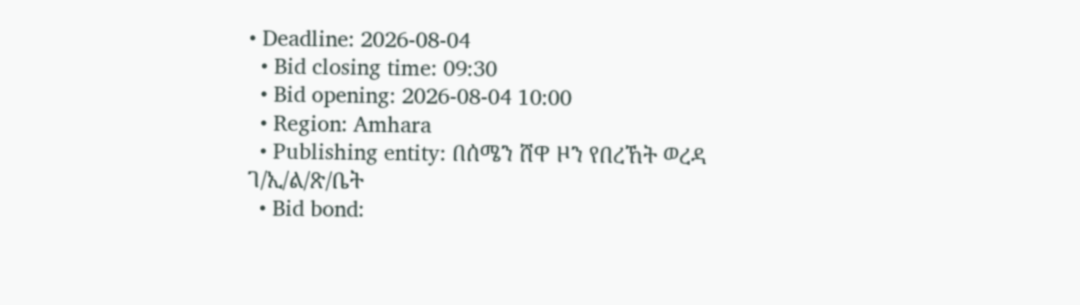• Deadline: 2026-08-04
  • Bid closing time: 09:30
  • Bid opening: 2026-08-04 10:00
  • Region: Amhara
  • Publishing entity: በሰሜን ሸዋ ዞን የበረኸት ወረዳ ገ/ኢ/ል/ጽ/ቤት
  • Bid bond: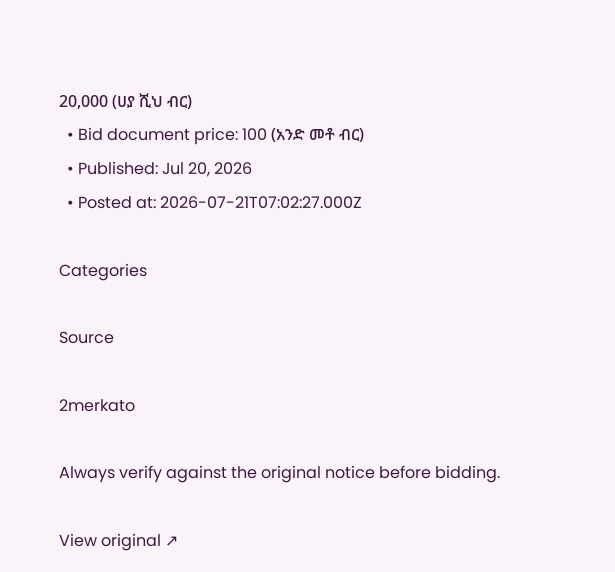20,000 (ሀያ ሺህ ብር)
  • Bid document price: 100 (አንድ መቶ ብር)
  • Published: Jul 20, 2026
  • Posted at: 2026-07-21T07:02:27.000Z

Categories

Source

2merkato

Always verify against the original notice before bidding.

View original ↗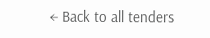← Back to all tenders